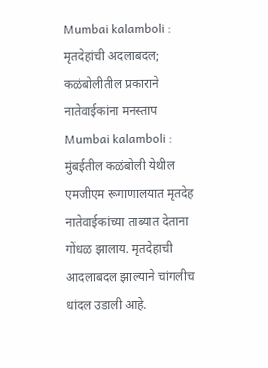Mumbai kalamboli : मृतदेहांची अदलाबदल; कळंबोलीतील प्रकाराने नातेवाईकांना मनस्ताप
Mumbai kalamboli : मुंबईतील कळंबोली येथील एमजीएम रूगाणालयात मृतदेह नातेवाईकांच्या ताब्यात देताना गोंधळ झालाय. मृतदेहाची आदलाबदल झाल्याने चांगलीच धांदल उडाली आहे.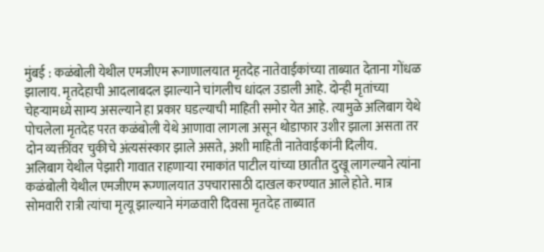मुंबई : कळंबोली येथील एमजीएम रूगाणालयात मृतदेह नातेवाईकांच्या ताब्यात देताना गोंधळ झालाय. मृतदेहाची आदलाबदल झाल्याने चांगलीच धांदल उडाली आहे. दोन्ही मृतांच्या चेहऱ्यामध्ये साम्य असल्याने हा प्रकार घडल्याची माहिती समोर येत आहे. त्यामुळे अलिबाग येथे पोचलेला मृतदेह परत कळंबोली येथे आणावा लागला असून थोडाफार उशीर झाला असता तर दोन व्यक्तींवर चुकीचे अंत्यसंस्कार झाले असते, अशी माहिती नातेवाईकांनी दिलीय.
अलिबाग येथील पेझारी गावात राहणाऱ्या रमाकांत पाटील यांच्या छातीत दुखू लागल्याने त्यांना कळंबोली येथील एमजीएम रूग्णालयात उपचारासाठी दाखल करण्यात आले होते. मात्र सोमवारी रात्री त्यांचा मृत्यू झाल्याने मंगळवारी दिवसा मृतदेह ताब्यात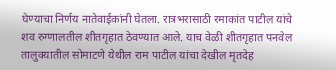घेण्याचा निर्णय नातेवाईकांनी घेतला. रात्रभरासाठी रमाकांत पाटील यांचे शव रुग्णालतील शीतगृहात ठेवण्यात आले. याच वेळी शीतगृहात पनवेल तालुक्यातील सोमाटणे येथील राम पाटील यांचा देखील मृतदेह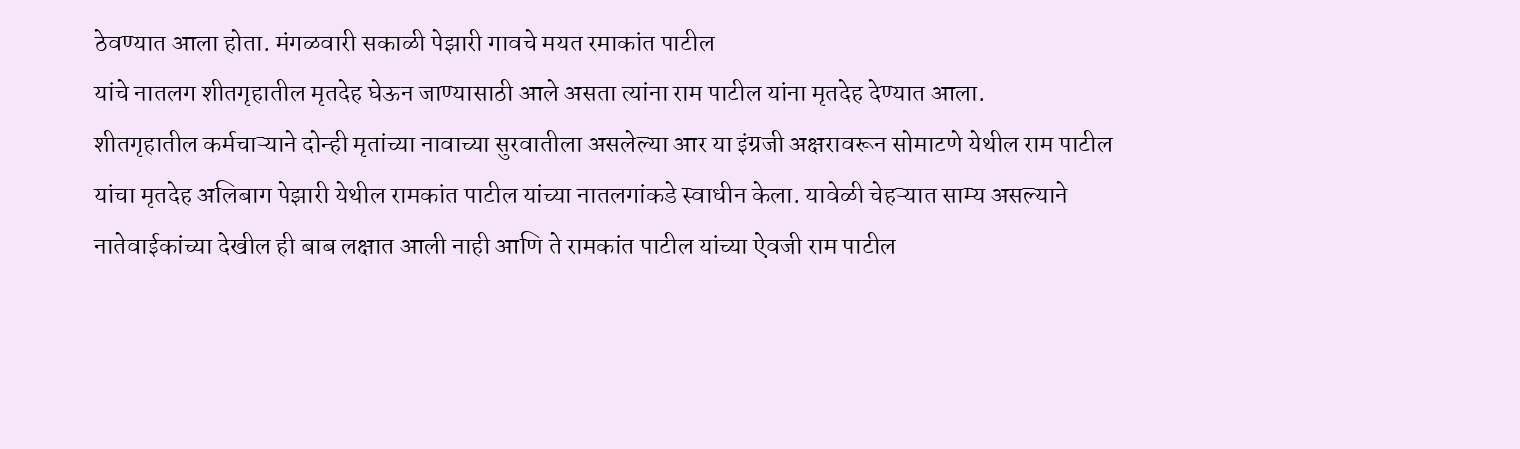ठेवण्यात आला होता. मंगळवारी सकाळी पेझारी गावचे मयत रमाकांत पाटील
यांचे नातलग शीतगृहातील मृतदेह घेऊन जाण्यासाठी आले असता त्यांना राम पाटील यांना मृतदेह देण्यात आला.
शीतगृहातील कर्मचाऱ्याने दोन्ही मृतांच्या नावाच्या सुरवातीला असलेल्या आर या इंग्रजी अक्षरावरून सोमाटणे येथील राम पाटील यांचा मृतदेह अलिबाग पेझारी येथील रामकांत पाटील यांच्या नातलगांकडे स्वाधीन केला. यावेळी चेहऱ्यात साम्य असल्याने नातेवाईकांच्या देखील ही बाब लक्षात आली नाही आणि ते रामकांत पाटील यांच्या ऐवजी राम पाटील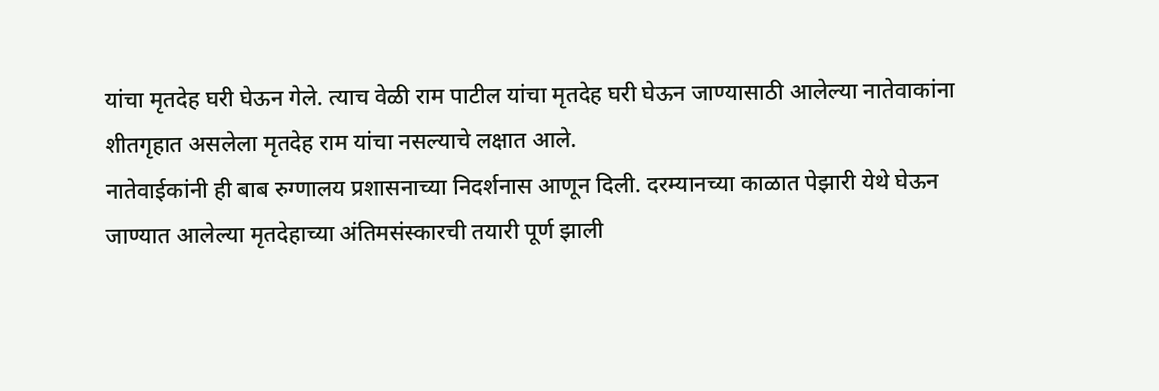यांचा मृतदेह घरी घेऊन गेले. त्याच वेळी राम पाटील यांचा मृतदेह घरी घेऊन जाण्यासाठी आलेल्या नातेवाकांना शीतगृहात असलेला मृतदेह राम यांचा नसल्याचे लक्षात आले.
नातेवाईकांनी ही बाब रुग्णालय प्रशासनाच्या निदर्शनास आणून दिली. दरम्यानच्या काळात पेझारी येथे घेऊन जाण्यात आलेल्या मृतदेहाच्या अंतिमसंस्कारची तयारी पूर्ण झाली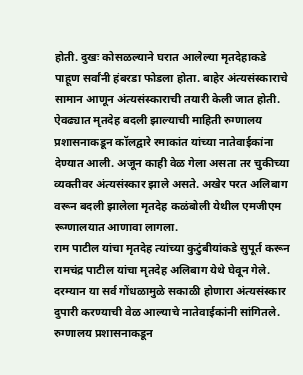होती. दुखः कोसळल्याने घरात आलेल्या मृतदेहाकडे पाहूण सर्वांनी हंबरडा फोडला होता. बाहेर अंत्यसंस्काराचे सामान आणून अंत्यसंस्काराची तयारी केली जात होती. ऐवढ्यात मृतदेह बदली झाल्याची माहिती रुग्णालय प्रशासनाकडून कॉलद्वारे रमाकांत यांच्या नातेवाईकांना देण्यात आली. अजून काही वेळ गेला असता तर चुकीच्या व्यक्तीवर अंत्यसंस्कार झाले असते. अखेर परत अलिबाग वरून बदली झालेला मृतदेह कळंबोली येथील एमजीएम रूग्णालयात आणावा लागला.
राम पाटील यांचा मृतदेह त्यांच्या कुटुंबीयांकडे सुपूर्त करून रामचंद्र पाटील यांचा मृतदेह अलिबाग येथे घेवून गेले. दरम्यान या सर्व गोंधळामुळे सकाळी होणारा अंत्यसंस्कार दुपारी करण्याची वेळ आल्याचे नातेवाईकांनी सांगितले.
रुग्णालय प्रशासनाकडून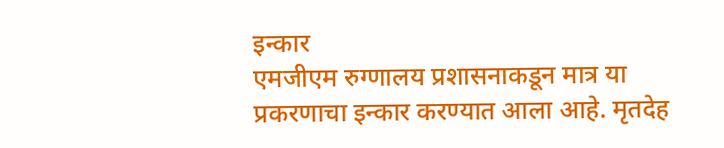इन्कार
एमजीएम रुग्णालय प्रशासनाकडून मात्र या प्रकरणाचा इन्कार करण्यात आला आहे. मृतदेह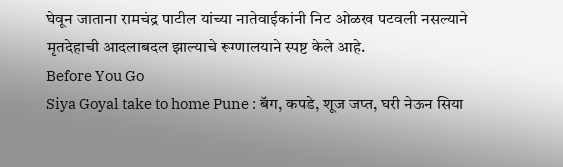घेवून जाताना रामचंद्र पाटील यांच्या नातेवाईकांनी निट ओळख पटवली नसल्याने मृतदेहाची आदलाबदल झाल्याचे रूग्णालयाने स्पष्ट केले आहे.
Before You Go
Siya Goyal take to home Pune : बॅग, कपडे, शूज जप्त, घरी नेऊन सिया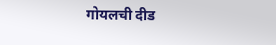गोयलची दीड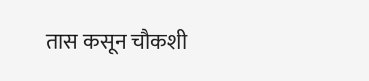तास कसून चौकशी